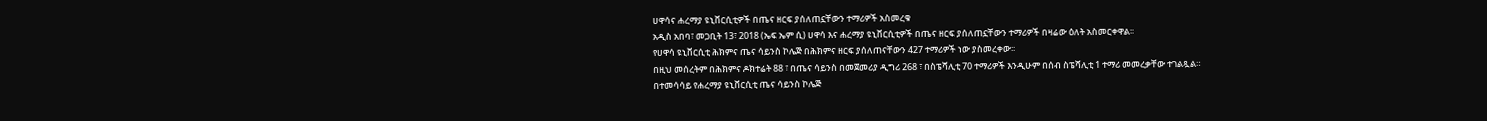ሀዋሳና ሐረማያ ዩኒቨርሲቲዎች በጤና ዘርፍ ያሰለጠኗቸውን ተማሪዎች አስመረቁ
አዲስ አበባ፣ መጋቢት 13፣ 2018 (ኤፍ ኤም ሲ) ሀዋሳ እና ሐረማያ ዩኒቨርሲቲዎች በጤና ዘርፍ ያሰለጠኗቸውን ተማሪዎች በዛሬው ዕለት አስመርቀዋል፡፡
የሀዋሳ ዩኒቨርሲቲ ሕክምና ጤና ሳይንስ ኮሌጅ በሕክምና ዘርፍ ያሰለጠናቸውን 427 ተማሪዎች ነው ያስመረቀው፡፡
በዚህ መሰረትም በሕክምና ዶክተሬት 88 ፣ በጤና ሳይንስ በመጀመሪያ ዲግሪ 268 ፣ በስፔሻሊቲ 70 ተማሪዎች እንዲሁም በሰብ ስፔሻሊቲ 1 ተማሪ መመረቃቸው ተገልጿል።
በተመሳሳይ የሐረማያ ዩኒቨርሲቲ ጤና ሳይንስ ኮሌጅ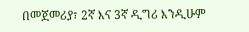በመጀመሪያ፣ 2ኛ እና 3ኛ ዲግሪ እንዲሁም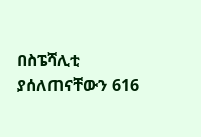በስፔሻሊቲ ያሰለጠናቸውን 616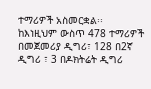ተማሪዎች አስመርቋል፡፡
ከእነዚህም ውስጥ 478 ተማሪዎች በመጀመሪያ ዲግሪ፣ 128 በ2ኛ ዲግሪ ፣ 3 በዶክትሬት ዲግሪ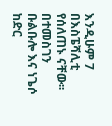እንዲሁም 7 በእስፔሻሊቲ የሰለጠኑ ናቸው፡፡
በተመስገን ቡልቡሎ እና ነጌሶ ከድር